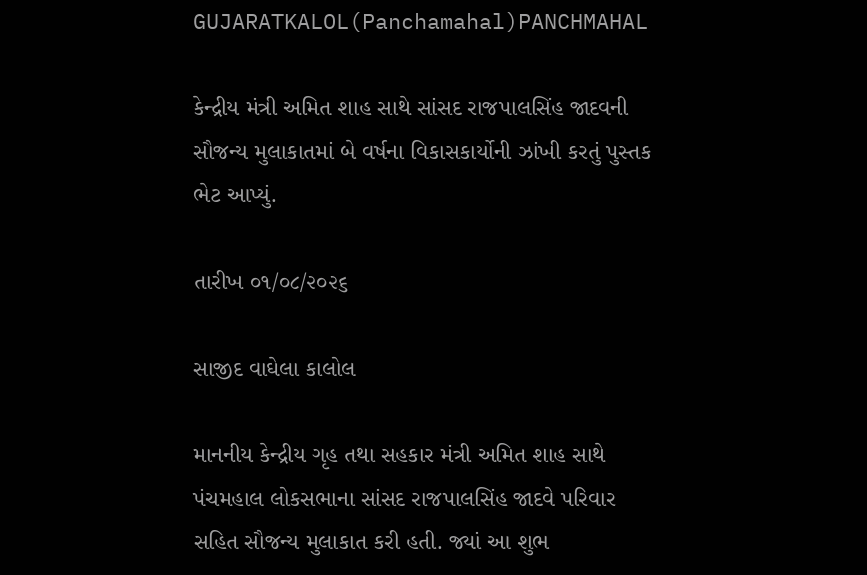GUJARATKALOL(Panchamahal)PANCHMAHAL

કેન્દ્રીય મંત્રી અમિત શાહ સાથે સાંસદ રાજપાલસિંહ જાદવની સૌજન્ય મુલાકાતમાં બે વર્ષના વિકાસકાર્યોની ઝાંખી કરતું પુસ્તક ભેટ આપ્યું.

તારીખ ૦૧/૦૮/૨૦૨૬

સાજીદ વાઘેલા કાલોલ

માનનીય કેન્દ્રીય ગૃહ તથા સહકાર મંત્રી અમિત શાહ સાથે પંચમહાલ લોકસભાના સાંસદ રાજપાલસિંહ જાદવે પરિવાર સહિત સૌજન્ય મુલાકાત કરી હતી. જ્યાં આ શુભ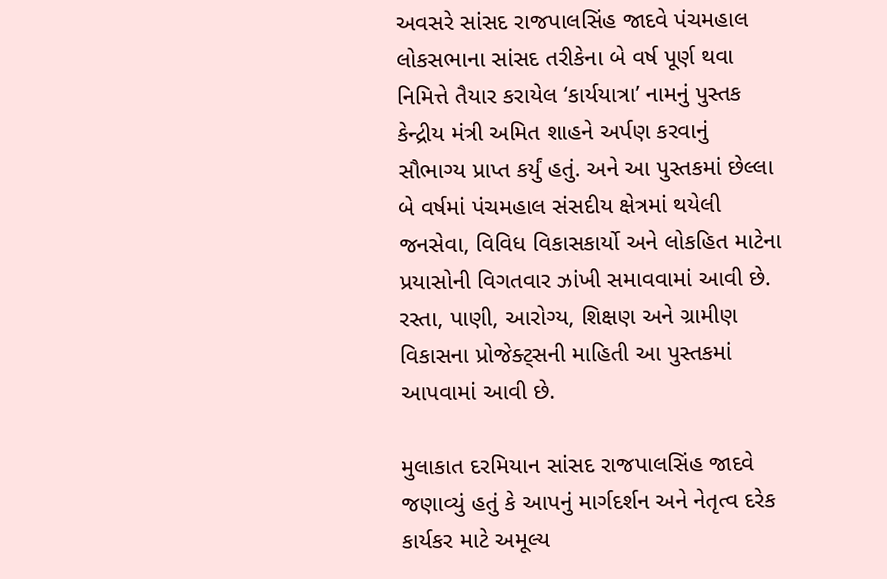અવસરે સાંસદ રાજપાલસિંહ જાદવે પંચમહાલ લોકસભાના સાંસદ તરીકેના બે વર્ષ પૂર્ણ થવા નિમિત્તે તૈયાર કરાયેલ ‘કાર્યયાત્રા’ નામનું પુસ્તક કેન્દ્રીય મંત્રી અમિત શાહને અર્પણ કરવાનું સૌભાગ્ય પ્રાપ્ત કર્યું હતું. અને આ પુસ્તકમાં છેલ્લા બે વર્ષમાં પંચમહાલ સંસદીય ક્ષેત્રમાં થયેલી જનસેવા, વિવિધ વિકાસકાર્યો અને લોકહિત માટેના પ્રયાસોની વિગતવાર ઝાંખી સમાવવામાં આવી છે. રસ્તા, પાણી, આરોગ્ય, શિક્ષણ અને ગ્રામીણ વિકાસના પ્રોજેક્ટ્સની માહિતી આ પુસ્તકમાં આપવામાં આવી છે.

મુલાકાત દરમિયાન સાંસદ રાજપાલસિંહ જાદવે જણાવ્યું હતું કે આપનું માર્ગદર્શન અને નેતૃત્વ દરેક કાર્યકર માટે અમૂલ્ય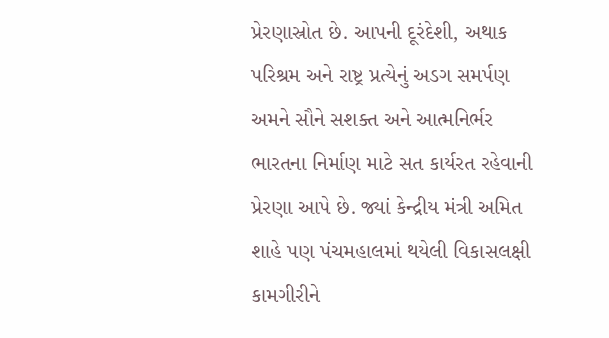પ્રેરણાસ્રોત છે. આપની દૂરંદેશી, અથાક પરિશ્રમ અને રાષ્ટ્ર પ્રત્યેનું અડગ સમર્પણ અમને સૌને સશક્ત અને આત્મનિર્ભર ભારતના નિર્માણ માટે સત કાર્યરત રહેવાની પ્રેરણા આપે છે. જ્યાં કેન્દ્રીય મંત્રી અમિત શાહે પણ પંચમહાલમાં થયેલી વિકાસલક્ષી કામગીરીને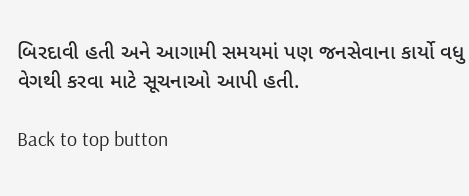બિરદાવી હતી અને આગામી સમયમાં પણ જનસેવાના કાર્યો વધુ વેગથી કરવા માટે સૂચનાઓ આપી હતી.

Back to top button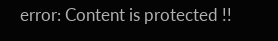error: Content is protected !!